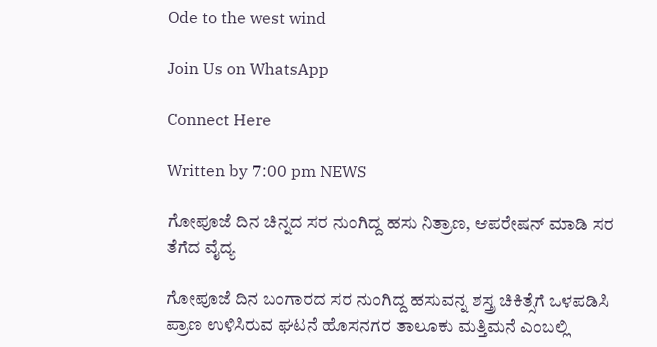Ode to the west wind

Join Us on WhatsApp

Connect Here

Written by 7:00 pm NEWS

ಗೋಪೂಜೆ ದಿನ ಚಿನ್ನದ ಸರ ನುಂಗಿದ್ದ ಹಸು ನಿತ್ರಾಣ, ಆಪರೇಷನ್‌ ಮಾಡಿ ಸರ ತೆಗೆದ ವೈದ್ಯ

ಗೋಪೂಜೆ ದಿನ ಬಂಗಾರದ ಸರ ನುಂಗಿದ್ದ ಹಸುವನ್ನ ಶಸ್ತ್ರ ಚಿಕಿತ್ಸೆಗೆ ಒಳಪಡಿಸಿ ಪ್ರಾಣ ಉಳಿಸಿರುವ ಘಟನೆ ಹೊಸನಗರ ತಾಲೂಕು ಮತ್ತಿಮನೆ ಎಂಬಲ್ಲಿ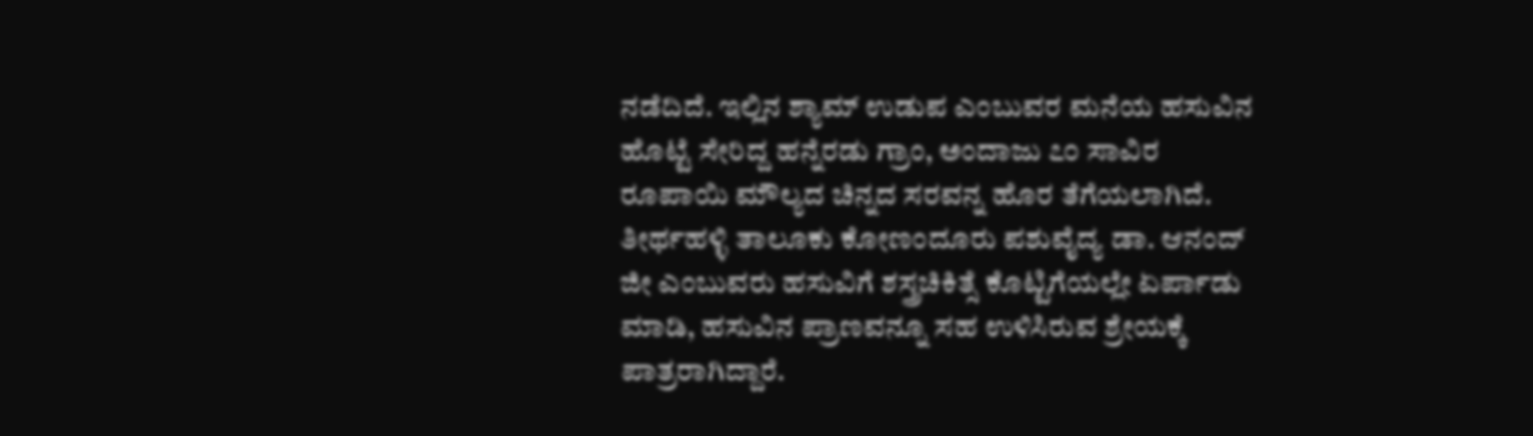ನಡೆದಿದೆ. ಇಲ್ಲಿನ ಶ್ಯಾಮ್‌ ಉಡುಪ ಎಂಬುವರ ಮನೆಯ ಹಸುವಿನ ಹೊಟ್ಟೆ ಸೇರಿದ್ದ ಹನ್ನೆರಡು ಗ್ರಾಂ, ಅಂದಾಜು ೭೦ ಸಾವಿರ ರೂಪಾಯಿ ಮೌಲ್ಯದ ಚಿನ್ನದ ಸರವನ್ನ ಹೊರ ತೆಗೆಯಲಾಗಿದೆ. ತೀರ್ಥಹಳ್ಳಿ ತಾಲೂಕು ಕೋಣಂದೂರು ಪಶುವೈದ್ಯ ಡಾ. ಆನಂದ್‌ ಜೀ ಎಂಬುವರು ಹಸುವಿಗೆ ಶಸ್ತ್ರಚಿಕಿತ್ಸೆ ಕೊಟ್ಟಿಗೆಯಲ್ಲೇ ಏರ್ಪಾಡು ಮಾಡಿ, ಹಸುವಿನ ಪ್ರಾಣವನ್ನೂ ಸಹ ಉಳಿಸಿರುವ ಶ್ರೇಯಕ್ಕೆ ಪಾತ್ರರಾಗಿದ್ದಾರೆ.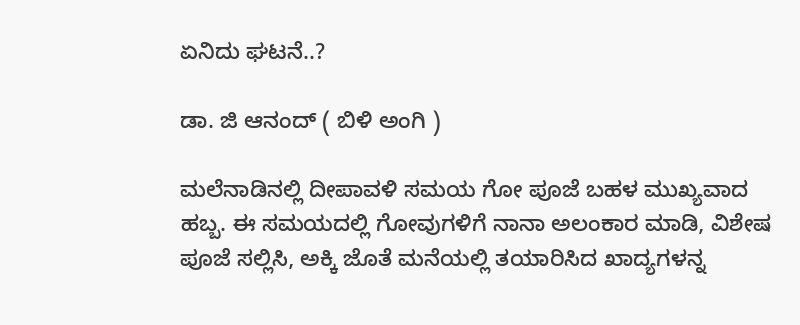ಏನಿದು ಘಟನೆ..?

ಡಾ. ಜಿ ಆನಂದ್ ( ಬಿಳಿ ಅಂಗಿ )

ಮಲೆನಾಡಿನಲ್ಲಿ ದೀಪಾವಳಿ ಸಮಯ ಗೋ ಪೂಜೆ ಬಹಳ ಮುಖ್ಯವಾದ ಹಬ್ಬ. ಈ ಸಮಯದಲ್ಲಿ ಗೋವುಗಳಿಗೆ ನಾನಾ ಅಲಂಕಾರ ಮಾಡಿ, ವಿಶೇಷ ಪೂಜೆ ಸಲ್ಲಿಸಿ, ಅಕ್ಕಿ ಜೊತೆ ಮನೆಯಲ್ಲಿ ತಯಾರಿಸಿದ ಖಾದ್ಯಗಳನ್ನ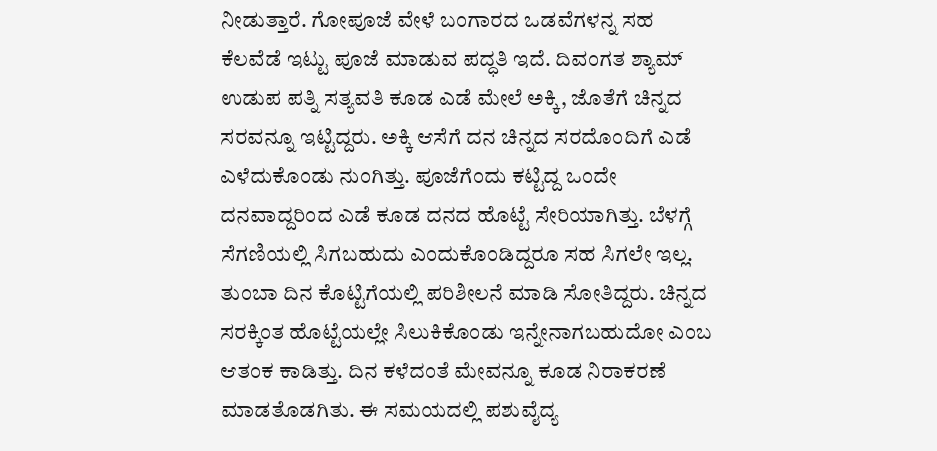ನೀಡುತ್ತಾರೆ. ಗೋಪೂಜೆ ವೇಳೆ ಬಂಗಾರದ ಒಡವೆಗಳನ್ನ ಸಹ ಕೆಲವೆಡೆ ಇಟ್ಟು ಪೂಜೆ ಮಾಡುವ ಪದ್ಧತಿ ಇದೆ. ದಿವಂಗತ ಶ್ಯಾಮ್‌ ಉಡುಪ ಪತ್ನಿ ಸತ್ಯವತಿ ಕೂಡ ಎಡೆ ಮೇಲೆ ಅಕ್ಕಿ, ಜೊತೆಗೆ ಚಿನ್ನದ ಸರವನ್ನೂ ಇಟ್ಟಿದ್ದರು. ಅಕ್ಕಿ ಆಸೆಗೆ ದನ ಚಿನ್ನದ ಸರದೊಂದಿಗೆ ಎಡೆ ಎಳೆದುಕೊಂಡು ನುಂಗಿತ್ತು. ಪೂಜೆಗೆಂದು ಕಟ್ಟಿದ್ದ ಒಂದೇ ದನವಾದ್ದರಿಂದ ಎಡೆ ಕೂಡ ದನದ ಹೊಟ್ಟೆ ಸೇರಿಯಾಗಿತ್ತು. ಬೆಳಗ್ಗೆ ಸೆಗಣಿಯಲ್ಲಿ ಸಿಗಬಹುದು ಎಂದುಕೊಂಡಿದ್ದರೂ ಸಹ ಸಿಗಲೇ ಇಲ್ಲ. ತುಂಬಾ ದಿನ ಕೊಟ್ಟಿಗೆಯಲ್ಲಿ ಪರಿಶೀಲನೆ ಮಾಡಿ ಸೋತಿದ್ದರು. ಚಿನ್ನದ ಸರಕ್ಕಿಂತ ಹೊಟ್ಟೆಯಲ್ಲೇ ಸಿಲುಕಿಕೊಂಡು ಇನ್ನೇನಾಗಬಹುದೋ ಎಂಬ ಆತಂಕ ಕಾಡಿತ್ತು. ದಿನ ಕಳೆದಂತೆ ಮೇವನ್ನೂ ಕೂಡ ನಿರಾಕರಣೆ ಮಾಡತೊಡಗಿತು. ಈ ಸಮಯದಲ್ಲಿ ಪಶುವೈದ್ಯ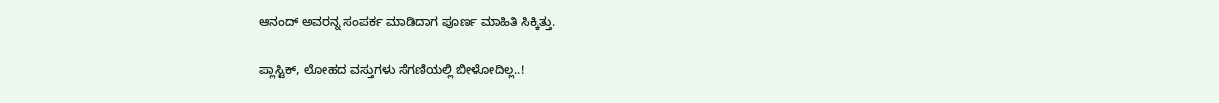ಆನಂದ್‌ ಅವರನ್ನ ಸಂಪರ್ಕ ಮಾಡಿದಾಗ ಪೂರ್ಣ ಮಾಹಿತಿ ಸಿಕ್ಕಿತ್ತು.

ಪ್ಲಾಸ್ಟಿಕ್‌, ಲೋಹದ ವಸ್ತುಗಳು ಸೆಗಣಿಯಲ್ಲಿ ಬೀಳೋದಿಲ್ಲ..!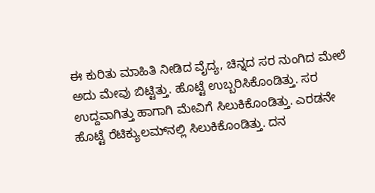ಈ ಕುರಿತು ಮಾಹಿತಿ ನೀಡಿದ ವೈದ್ಯ, ಚಿನ್ನದ ಸರ ನುಂಗಿದ ಮೇಲೆ ಅದು ಮೇವು ಬಿಟ್ಟಿತ್ತು. ಹೊಟ್ಟೆ ಉಬ್ಬರಿಸಿಕೊಂಡಿತ್ತು. ಸರ ಉದ್ದವಾಗಿತ್ತು ಹಾಗಾಗಿ ಮೇವಿಗೆ ಸಿಲುಕಿಕೊಂಡಿತ್ತು. ಎರಡನೇ ಹೊಟ್ಟೆ ರೆಟಿಕ್ಯುಲಮ್‌ನಲ್ಲಿ ಸಿಲುಕಿಕೊಂಡಿತ್ತು. ದನ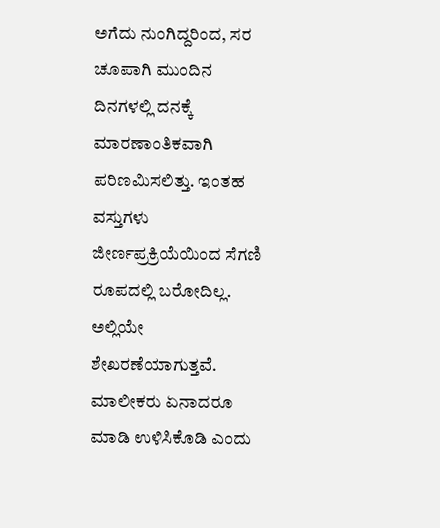ಅಗೆದು ನುಂಗಿದ್ದರಿಂದ, ಸರ ಚೂಪಾಗಿ ಮುಂದಿನ ದಿನಗಳಲ್ಲಿ ದನಕ್ಕೆ ಮಾರಣಾಂತಿಕವಾಗಿ ಪರಿಣಮಿಸಲಿತ್ತು. ಇಂತಹ ವಸ್ತುಗಳು ಜೀರ್ಣಪ್ರಕ್ರಿಯೆಯಿಂದ ಸೆಗಣಿ ರೂಪದಲ್ಲಿ ಬರೋದಿಲ್ಲ. ಅಲ್ಲಿಯೇ ಶೇಖರಣೆಯಾಗುತ್ತವೆ. ಮಾಲೀಕರು ಏನಾದರೂ ಮಾಡಿ ಉಳಿಸಿಕೊಡಿ ಎಂದು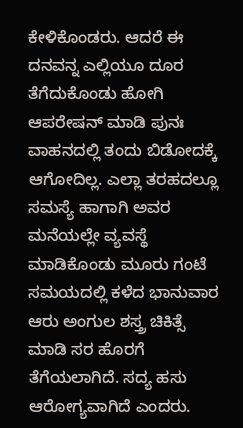ಕೇಳಿಕೊಂಡರು. ಆದರೆ ಈ ದನವನ್ನ ಎಲ್ಲಿಯೂ ದೂರ ತೆಗೆದುಕೊಂಡು ಹೋಗಿ ಆಪರೇಷನ್ ಮಾಡಿ ಪುನಃ ವಾಹನದಲ್ಲಿ ತಂದು ಬಿಡೋದಕ್ಕೆ ಆಗೋದಿಲ್ಲ. ಎಲ್ಲಾ ತರಹದಲ್ಲೂ ಸಮಸ್ಯೆ ಹಾಗಾಗಿ ಅವರ ಮನೆಯಲ್ಲೇ ವ್ಯವಸ್ಥೆ ಮಾಡಿಕೊಂಡು ಮೂರು ಗಂಟೆ ಸಮಯದಲ್ಲಿ ಕಳೆದ ಭಾನುವಾರ ಆರು ಅಂಗುಲ ಶಸ್ತ್ರ ಚಿಕಿತ್ಸೆ ಮಾಡಿ ಸರ ಹೊರಗೆ ತೆಗೆಯಲಾಗಿದೆ. ಸದ್ಯ ಹಸು ಆರೋಗ್ಯವಾಗಿದೆ ಎಂದರು.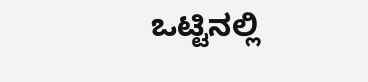ಒಟ್ಟಿನಲ್ಲಿ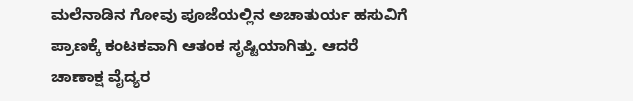ಮಲೆನಾಡಿನ ಗೋವು ಪೂಜೆಯಲ್ಲಿನ ಅಚಾತುರ್ಯ ಹಸುವಿಗೆ ಪ್ರಾಣಕ್ಕೆ ಕಂಟಕವಾಗಿ ಆತಂಕ ಸೃಷ್ಟಿಯಾಗಿತ್ತು. ಆದರೆ ಚಾಣಾಕ್ಷ ವೈದ್ಯರ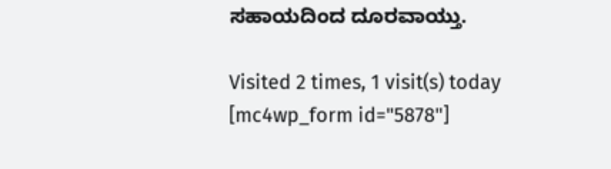ಸಹಾಯದಿಂದ ದೂರವಾಯ್ತು.

Visited 2 times, 1 visit(s) today
[mc4wp_form id="5878"]